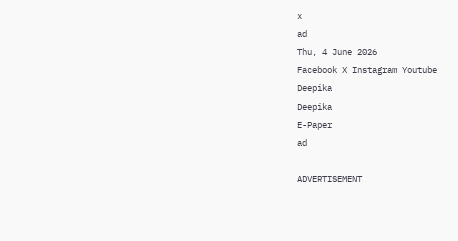x
ad
Thu, 4 June 2026
Facebook X Instagram Youtube
Deepika
Deepika
E-Paper
ad

ADVERTISEMENT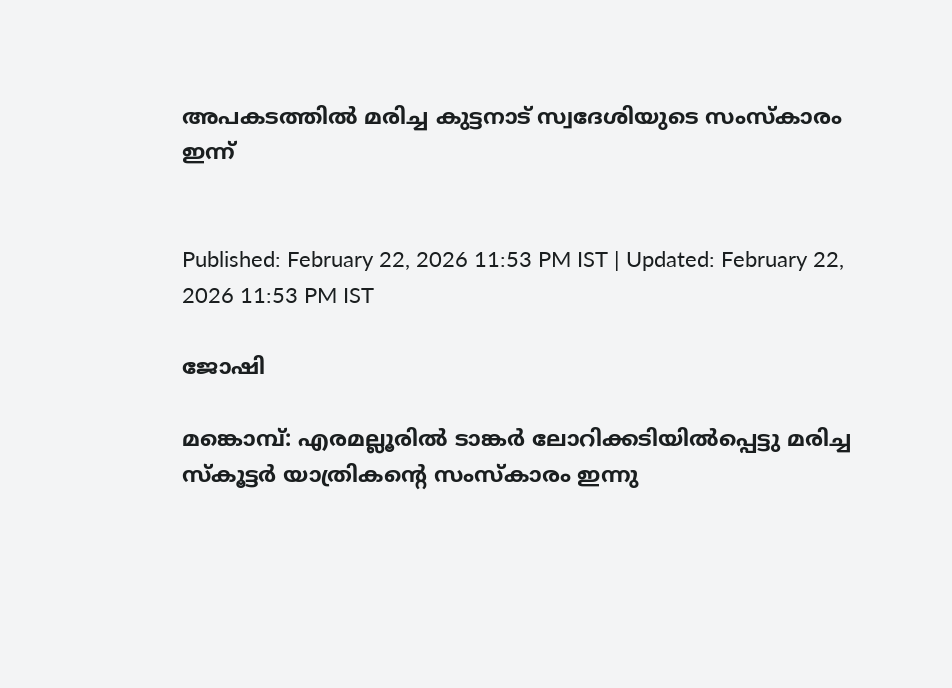അപകടത്തിൽ മരിച്ച കുട്ടനാട് സ്വദേശിയുടെ സംസ്‌കാരം ഇന്ന്


Published: February 22, 2026 11:53 PM IST | Updated: February 22, 2026 11:53 PM IST

ജോഷി

മങ്കൊമ്പ്: എരമല്ലൂരിൽ ടാങ്കർ ലോറിക്കടിയിൽപ്പെട്ടു മരിച്ച സ്‌കൂട്ടർ യാത്രികന്‍റെ സംസ്‌കാരം ഇന്നു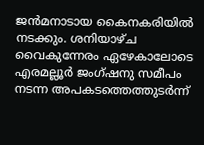ജൻമനാടായ കൈനകരിയിൽ നടക്കും. ശനിയാഴ്ച വൈകുന്നേരം ഏഴേകാലോടെ എരമല്ലൂർ ജംഗ്ഷനു സമീപം നടന്ന അപകടത്തെത്തുടർന്ന്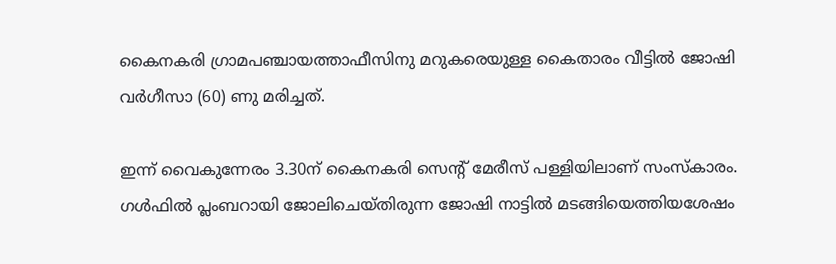കൈനകരി ഗ്രാമപഞ്ചായത്താഫീസിനു മറുകരെയുള്ള കൈതാരം വീട്ടിൽ ജോഷി വർഗീസാ (60) ണു മരിച്ചത്.

ഇന്ന് വൈകുന്നേരം 3.30ന് കൈനകരി സെന്‍റ് മേരീസ് പള്ളിയിലാണ് സംസ്‌കാരം. ഗൾഫിൽ പ്ലംബറായി ജോലിചെയ്തിരുന്ന ജോഷി നാട്ടിൽ മടങ്ങിയെത്തിയശേഷം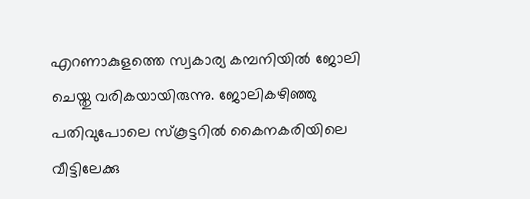എറണാകുളത്തെ സ്വകാര്യ കമ്പനിയിൽ ജോലി ചെയ്തു വരികയായിരുന്നു. ജോലികഴിഞ്ഞു പതിവുപോലെ സ്‌കൂട്ടറിൽ കൈനകരിയിലെ വീട്ടിലേക്കു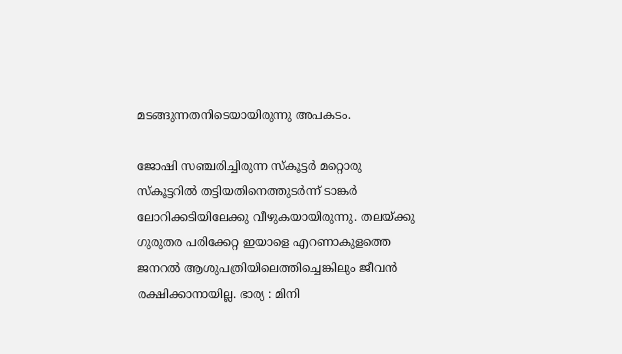മടങ്ങുന്നതനിടെയായിരുന്നു അപകടം.

ജോഷി സഞ്ചരിച്ചിരുന്ന സ്‌കൂട്ടർ മറ്റൊരു സ്‌കൂട്ടറിൽ തട്ടിയതിനെത്തുടർന്ന് ടാങ്കർ ലോറിക്കടിയിലേക്കു വീഴുകയായിരുന്നു. തലയ്ക്കു ഗുരുതര പരിക്കേറ്റ ഇയാളെ എറണാകുളത്തെ ജനറൽ ആശുപത്രിയിലെത്തിച്ചെങ്കിലും ജീവൻ രക്ഷിക്കാനായില്ല. ഭാര്യ : മിനി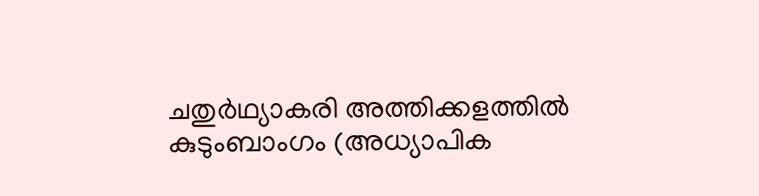ചതുർഥ്യാകരി അത്തിക്കളത്തിൽ കുടുംബാംഗം (അധ്യാപിക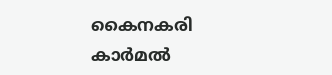കൈനകരി കാർമൽ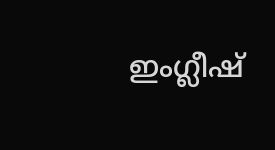ഇംഗ്ലീഷ്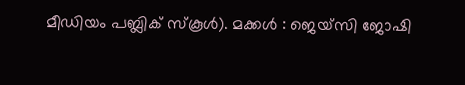മീഡിയം പബ്ലിക് സ്‌കൂൾ). മക്കൾ : ജെയ്‌സി ജോഷി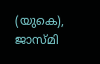(യുകെ), ജാസ്മി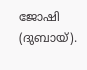ജോഷി (ദുബായ്).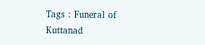Tags : Funeral of Kuttanad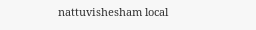nattuvishesham local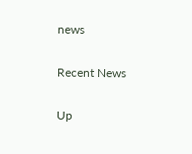news

Recent News

Up